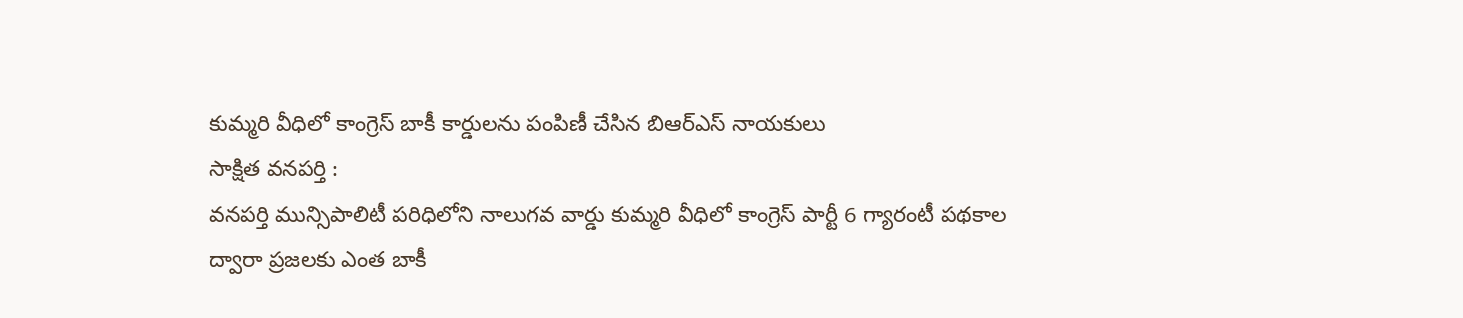కుమ్మరి వీధిలో కాంగ్రెస్ బాకీ కార్డులను పంపిణీ చేసిన బిఆర్ఎస్ నాయకులు
సాక్షిత వనపర్తి :
వనపర్తి మున్సిపాలిటీ పరిధిలోని నాలుగవ వార్డు కుమ్మరి వీధిలో కాంగ్రెస్ పార్టీ 6 గ్యారంటీ పథకాల ద్వారా ప్రజలకు ఎంత బాకీ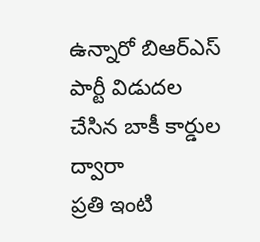ఉన్నారో బిఆర్ఎస్ పార్టీ విడుదల చేసిన బాకీ కార్డుల ద్వారా
ప్రతి ఇంటి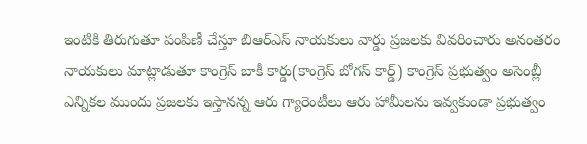ఇంటికి తిరుగుతూ పంపిణీ చేస్తూ బిఆర్ఎస్ నాయకులు వార్డు ప్రజలకు వివరించారు అనంతరం నాయకులు మాట్లాడుతూ కాంగ్రెస్ బాకీ కార్డు(కాంగ్రెస్ బోగస్ కార్డ్) కాంగ్రెస్ ప్రభుత్వం అసెంబ్లీ ఎన్నికల ముందు ప్రజలకు ఇస్తానన్న ఆరు గ్యారెంటీలు ఆరు హామీలను ఇవ్వకుండా ప్రభుత్వం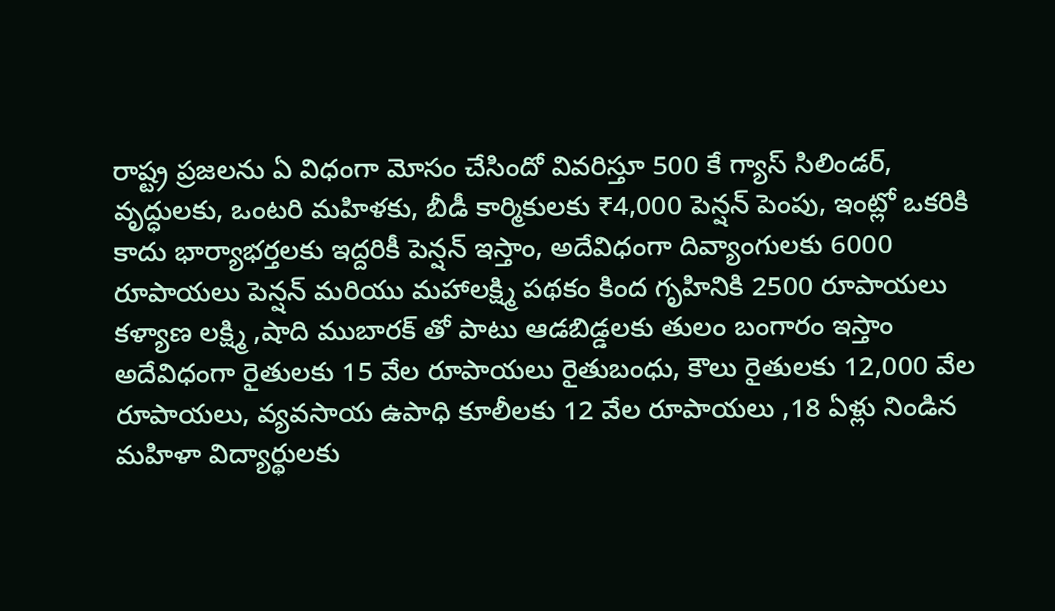రాష్ట్ర ప్రజలను ఏ విధంగా మోసం చేసిందో వివరిస్తూ 500 కే గ్యాస్ సిలిండర్, వృద్ధులకు, ఒంటరి మహిళకు, బీడీ కార్మికులకు ₹4,000 పెన్షన్ పెంపు, ఇంట్లో ఒకరికి కాదు భార్యాభర్తలకు ఇద్దరికీ పెన్షన్ ఇస్తాం, అదేవిధంగా దివ్యాంగులకు 6000 రూపాయలు పెన్షన్ మరియు మహాలక్ష్మి పథకం కింద గృహినికి 2500 రూపాయలు
కళ్యాణ లక్ష్మి ,షాది ముబారక్ తో పాటు ఆడబిడ్డలకు తులం బంగారం ఇస్తాం అదేవిధంగా రైతులకు 15 వేల రూపాయలు రైతుబంధు, కౌలు రైతులకు 12,000 వేల రూపాయలు, వ్యవసాయ ఉపాధి కూలీలకు 12 వేల రూపాయలు ,18 ఏళ్లు నిండిన మహిళా విద్యార్థులకు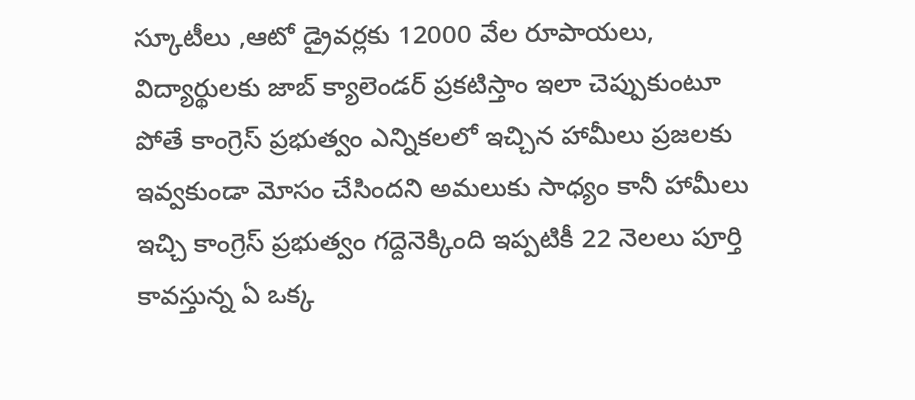స్కూటీలు ,ఆటో డ్రైవర్లకు 12000 వేల రూపాయలు, విద్యార్థులకు జాబ్ క్యాలెండర్ ప్రకటిస్తాం ఇలా చెప్పుకుంటూ పోతే కాంగ్రెస్ ప్రభుత్వం ఎన్నికలలో ఇచ్చిన హామీలు ప్రజలకు ఇవ్వకుండా మోసం చేసిందని అమలుకు సాధ్యం కానీ హామీలు ఇచ్చి కాంగ్రెస్ ప్రభుత్వం గద్దెనెక్కింది ఇప్పటికీ 22 నెలలు పూర్తి కావస్తున్న ఏ ఒక్క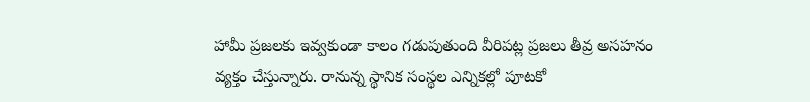హామీ ప్రజలకు ఇవ్వకుండా కాలం గడుపుతుంది వీరిపట్ల ప్రజలు తీవ్ర అసహనం వ్యక్తం చేస్తున్నారు. రానున్న స్థానిక సంస్థల ఎన్నికల్లో పూటకో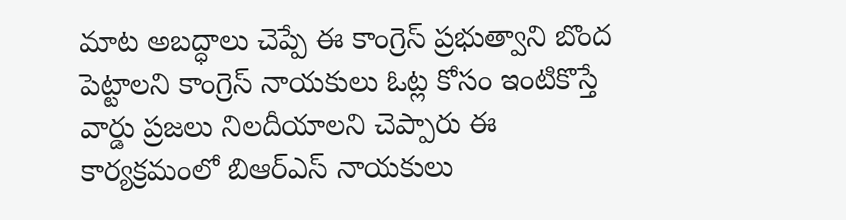మాట అబద్ధాలు చెప్పే ఈ కాంగ్రెస్ ప్రభుత్వాని బొంద పెట్టాలని కాంగ్రెస్ నాయకులు ఓట్ల కోసం ఇంటికొస్తే వార్డు ప్రజలు నిలదీయాలని చెప్పారు ఈ కార్యక్రమంలో బిఆర్ఎస్ నాయకులు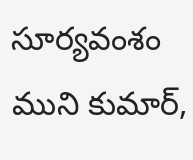సూర్యవంశం ముని కుమార్,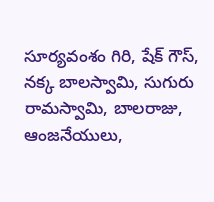సూర్యవంశం గిరి, షేక్ గౌస్, నక్క బాలస్వామి, సుగురు రామస్వామి, బాలరాజు, ఆంజనేయులు,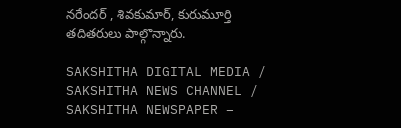నరేందర్ , శివకుమార్, కురుమూర్తి తదితరులు పాల్గొన్నారు.

SAKSHITHA DIGITAL MEDIA / SAKSHITHA NEWS CHANNEL / SAKSHITHA NEWSPAPER –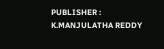PUBLISHER : K.MANJULATHA REDDY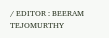/ EDITOR : BEERAM TEJOMURTHY